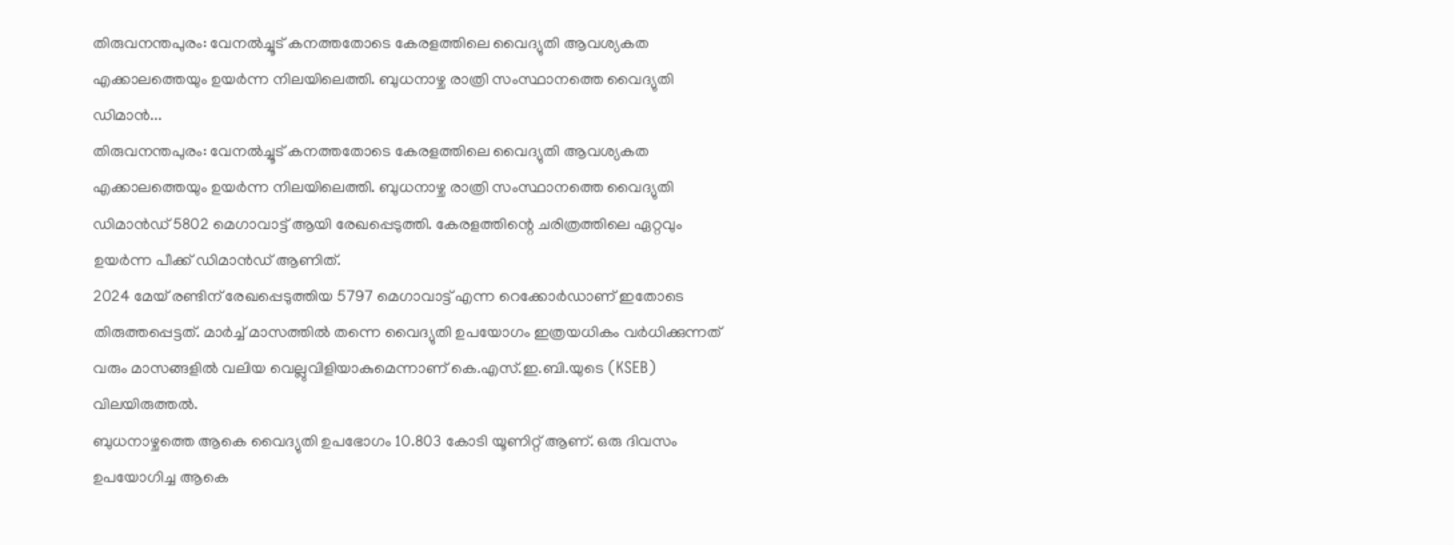തിരുവനന്തപുരം: വേനൽച്ചൂട് കനത്തതോടെ കേരളത്തിലെ വൈദ്യുതി ആവശ്യകത എക്കാലത്തെയും ഉയർന്ന നിലയിലെത്തി. ബുധനാഴ്ച രാത്രി സംസ്ഥാനത്തെ വൈദ്യുതി ഡിമാൻ...
തിരുവനന്തപുരം: വേനൽച്ചൂട് കനത്തതോടെ കേരളത്തിലെ വൈദ്യുതി ആവശ്യകത എക്കാലത്തെയും ഉയർന്ന നിലയിലെത്തി. ബുധനാഴ്ച രാത്രി സംസ്ഥാനത്തെ വൈദ്യുതി ഡിമാൻഡ് 5802 മെഗാവാട്ട് ആയി രേഖപ്പെടുത്തി. കേരളത്തിന്റെ ചരിത്രത്തിലെ ഏറ്റവും ഉയർന്ന പീക്ക് ഡിമാൻഡ് ആണിത്.
2024 മേയ് രണ്ടിന് രേഖപ്പെടുത്തിയ 5797 മെഗാവാട്ട് എന്ന റെക്കോർഡാണ് ഇതോടെ തിരുത്തപ്പെട്ടത്. മാർച്ച് മാസത്തിൽ തന്നെ വൈദ്യുതി ഉപയോഗം ഇത്രയധികം വർധിക്കുന്നത് വരും മാസങ്ങളിൽ വലിയ വെല്ലുവിളിയാകുമെന്നാണ് കെ.എസ്.ഇ.ബി.യുടെ (KSEB) വിലയിരുത്തൽ.
ബുധനാഴ്ചത്തെ ആകെ വൈദ്യുതി ഉപഭോഗം 10.803 കോടി യൂണിറ്റ് ആണ്. ഒരു ദിവസം ഉപയോഗിച്ച ആകെ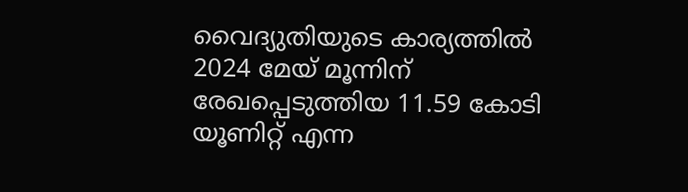വൈദ്യുതിയുടെ കാര്യത്തിൽ 2024 മേയ് മൂന്നിന് രേഖപ്പെടുത്തിയ 11.59 കോടി യൂണിറ്റ് എന്ന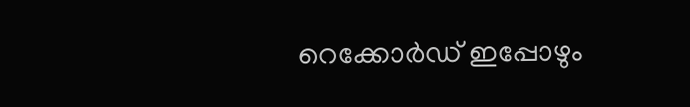റെക്കോർഡ് ഇപ്പോഴും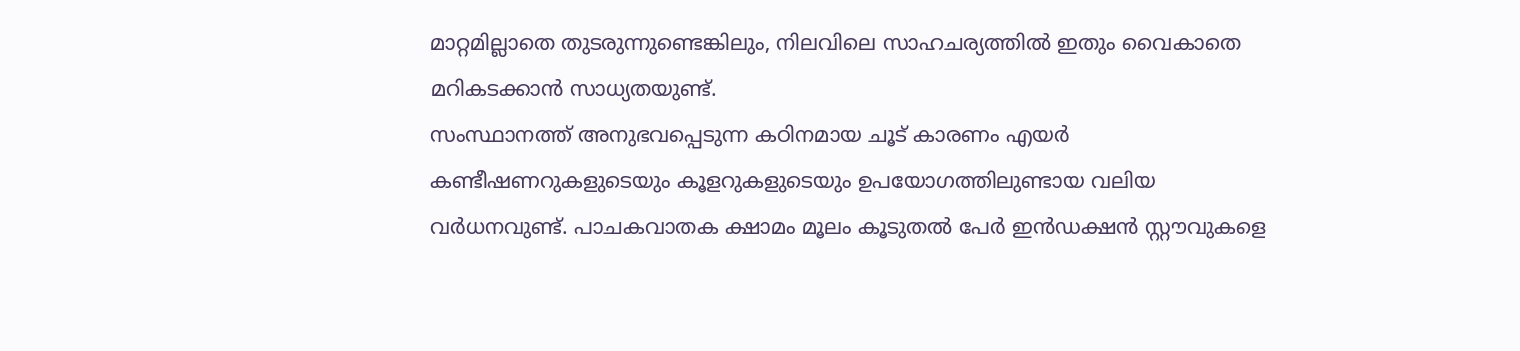മാറ്റമില്ലാതെ തുടരുന്നുണ്ടെങ്കിലും, നിലവിലെ സാഹചര്യത്തിൽ ഇതും വൈകാതെ മറികടക്കാൻ സാധ്യതയുണ്ട്.
സംസ്ഥാനത്ത് അനുഭവപ്പെടുന്ന കഠിനമായ ചൂട് കാരണം എയർ കണ്ടീഷണറുകളുടെയും കൂളറുകളുടെയും ഉപയോഗത്തിലുണ്ടായ വലിയ വർധനവുണ്ട്. പാചകവാതക ക്ഷാമം മൂലം കൂടുതൽ പേർ ഇൻഡക്ഷൻ സ്റ്റൗവുകളെ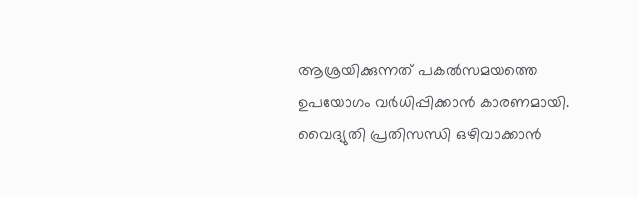ആശ്രയിക്കുന്നത് പകൽസമയത്തെ ഉപയോഗം വർധിപ്പിക്കാൻ കാരണമായി.
വൈദ്യുതി പ്രതിസന്ധി ഒഴിവാക്കാൻ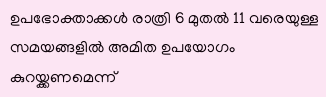ഉപഭോക്താക്കൾ രാത്രി 6 മുതൽ 11 വരെയുള്ള സമയങ്ങളിൽ അമിത ഉപയോഗം കുറയ്ക്കണമെന്ന്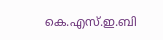കെ.എസ്.ഇ.ബി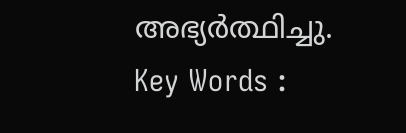അഭ്യർത്ഥിച്ചു.
Key Words :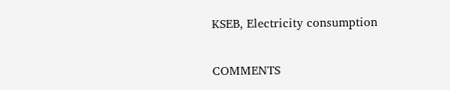KSEB, Electricity consumption

COMMENTS